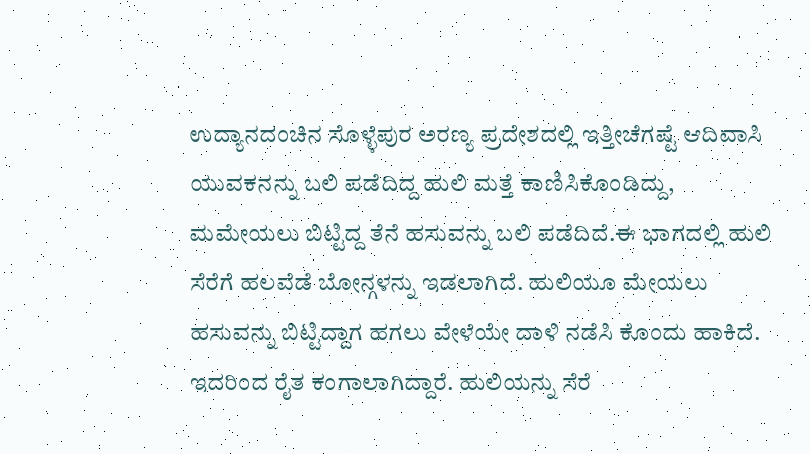ಉದ್ಯಾನದಂಚಿನ ಸೊಳ್ಳೆಪುರ ಅರಣ್ಯ ಪ್ರದೇಶದಲ್ಲಿ ಇತ್ತೀಚೆಗಷ್ಟೆ ಆದಿವಾಸಿ ಯುವಕನನ್ನು ಬಲಿ ಪಡೆದಿದ್ದ ಹುಲಿ ಮತ್ತೆ ಕಾಣಿಸಿಕೊಂಡಿದ್ದು, ಮಮೇಯಲು ಬಿಟ್ಟಿದ್ದ ತೆನೆ ಹಸುವನ್ನು ಬಲಿ ಪಡೆದಿದೆ.ಈ ಭಾಗದಲ್ಲಿ ಹುಲಿ ಸೆರೆಗೆ ಹಲವೆಡೆ ಬೋನ್ಗಳನ್ನು ಇಡಲಾಗಿದೆ. ಹುಲಿಯೂ ಮೇಯಲು ಹಸುವನ್ನು ಬಿಟ್ಟಿದ್ದಾಗ ಹಗಲು ವೇಳೆಯೇ ದಾಳಿ ನಡೆಸಿ ಕೊಂದು ಹಾಕಿದೆ. ಇದರಿಂದ ರೈತ ಕಂಗಾಲಾಗಿದ್ದಾರೆ. ಹುಲಿಯನ್ನು ಸೆರೆ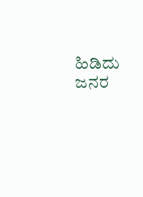ಹಿಡಿದು ಜನರ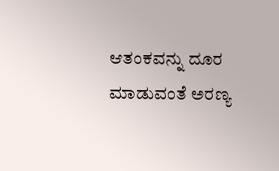ಆತಂಕವನ್ನು ದೂರ ಮಾಡುವಂತೆ ಅರಣ್ಯ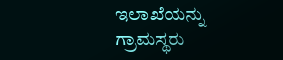ಇಲಾಖೆಯನ್ನು ಗ್ರಾಮಸ್ಥರು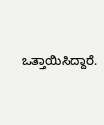ಒತ್ತಾಯಿಸಿದ್ದಾರೆ.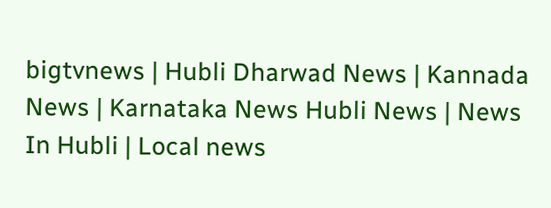bigtvnews | Hubli Dharwad News | Kannada News | Karnataka News Hubli News | News In Hubli | Local news